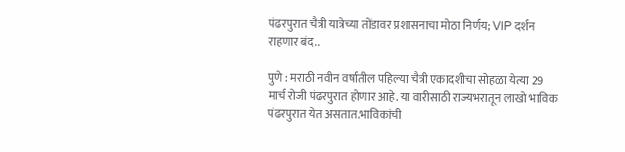पंढरपुरात चैत्री यात्रेच्या तोंडावर प्रशासनाचा मोठा निर्णय; VIP दर्शन राहणार बंद..

पुणे : मराठी नवीन वर्षातील पहिल्या चैत्री एकादशीचा सोहळा येत्या 29 मार्च रोजी पंढरपुरात होणार आहे. या वारीसाठी राज्यभरातून लाखो भाविक पंढरपुरात येत असतात.भाविकांची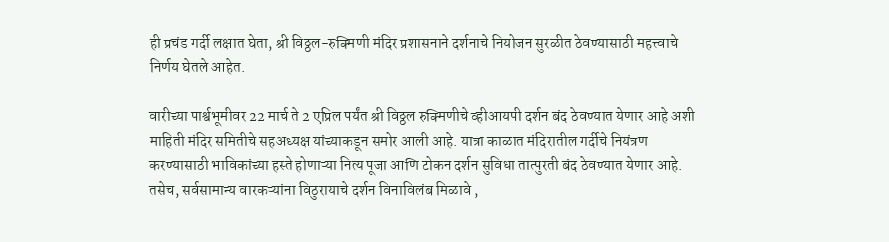ही प्रचंड गर्दी लक्षात घेता, श्री विठ्ठल-रुक्मिणी मंदिर प्रशासनाने दर्शनाचे नियोजन सुरळीत ठेवण्यासाठी महत्त्वाचे निर्णय घेतले आहेत.

वारीच्या पार्श्वभूमीवर 22 मार्च ते 2 एप्रिल पर्यंत श्री विठ्ठल रुक्मिणीचे व्हीआयपी दर्शन बंद ठेवण्यात येणार आहे अशी माहिती मंदिर समितीचे सहअध्यक्ष यांच्याकडून समोर आली आहे. यात्रा काळात मंदिरातील गर्दीचे नियंत्रण करण्यासाठी भाविकांच्या हस्ते होणाऱ्या नित्य पूजा आणि टोकन दर्शन सुविधा तात्पुरती बंद ठेवण्यात येणार आहे. तसेच, सर्वसामान्य वारकऱ्यांना विठुरायाचे दर्शन विनाविलंब मिळावे ,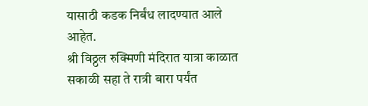यासाठी कडक निर्बंध लादण्यात आले आहेत.
श्री विठ्ठल रुक्मिणी मंदिरात यात्रा काळात सकाळी सहा ते रात्री बारा पर्यंत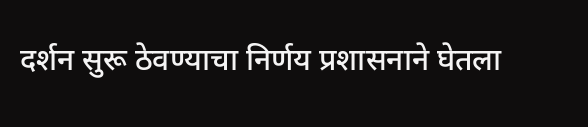दर्शन सुरू ठेवण्याचा निर्णय प्रशासनाने घेतला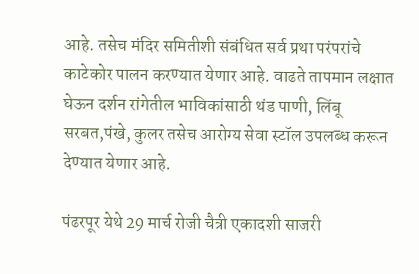आहे. तसेच मंदिर समितीशी संबंधित सर्व प्रथा परंपरांचे काटेकोर पालन करण्यात येणार आहे. वाढते तापमान लक्षात घेऊन दर्शन रांगेतील भाविकांसाठी थंड पाणी, लिंबू सरबत,पंखे, कुलर तसेच आरोग्य सेवा स्टॉल उपलब्ध करून देण्यात येणार आहे.

पंढरपूर येथे 29 मार्च रोजी चैत्री एकादशी साजरी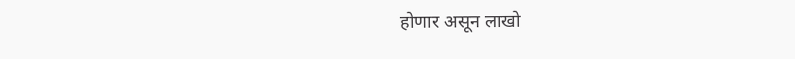होणार असून लाखो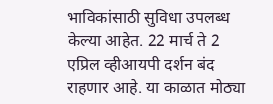भाविकांसाठी सुविधा उपलब्ध केल्या आहेत. 22 मार्च ते 2 एप्रिल व्हीआयपी दर्शन बंद राहणार आहे. या काळात मोठ्या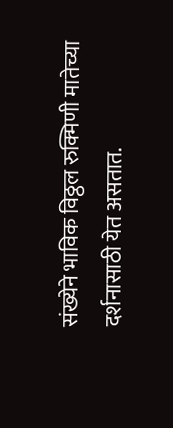संख्येने भाविक विठ्ठल रुक्मिणी मातेच्या दर्शनासाठी येत असतात.